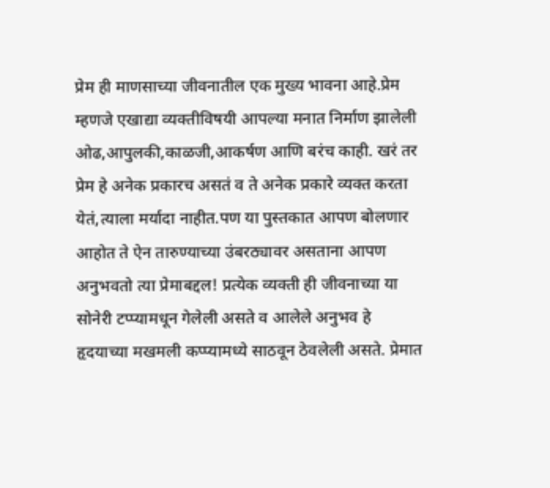प्रेम ही माणसाच्या जीवनातील एक मुख्य भावना आहे.प्रेम म्हणजे एखाद्या व्यक्तीविषयी आपल्या मनात निर्माण झालेली ओढ,आपुलकी,काळजी,आकर्षण आणि बरंच काही. खरं तर प्रेम हे अनेक प्रकारच असतं व ते अनेक प्रकारे व्यक्त करता येतं,त्याला मर्यादा नाहीत.पण या पुस्तकात आपण बोलणार आहोत ते ऐन तारुण्याच्या उंबरठ्यावर असताना आपण अनुभवतो त्या प्रेमाबद्दल! प्रत्येक व्यक्ती ही जीवनाच्या या सोनेरी टप्प्यामधून गेलेली असते व आलेले अनुभव हे हृदयाच्या मखमली कप्प्यामध्ये साठवून ठेवलेली असते. प्रेमात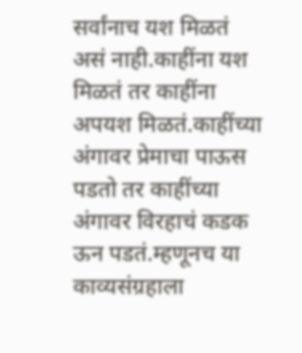सर्वांनाच यश मिळतं असं नाही.काहींना यश मिळतं तर काहींना अपयश मिळतं.काहींच्या अंगावर प्रेमाचा पाऊस पडतो तर काहींच्या अंगावर विरहाचं कडक ऊन पडतं.म्हणूनच या काव्यसंग्रहाला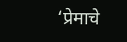‘प्रेमाचे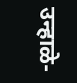उन्हाळे-